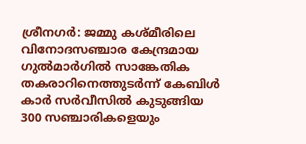ശ്രീനഗർ: ജമ്മു കശ്മീരിലെ വിനോദസഞ്ചാര കേന്ദ്രമായ ഗുൽമാർഗിൽ സാങ്കേതിക തകരാറിനെത്തുടർന്ന് കേബിൾ കാർ സർവീസിൽ കുടുങ്ങിയ 300 സഞ്ചാരികളെയും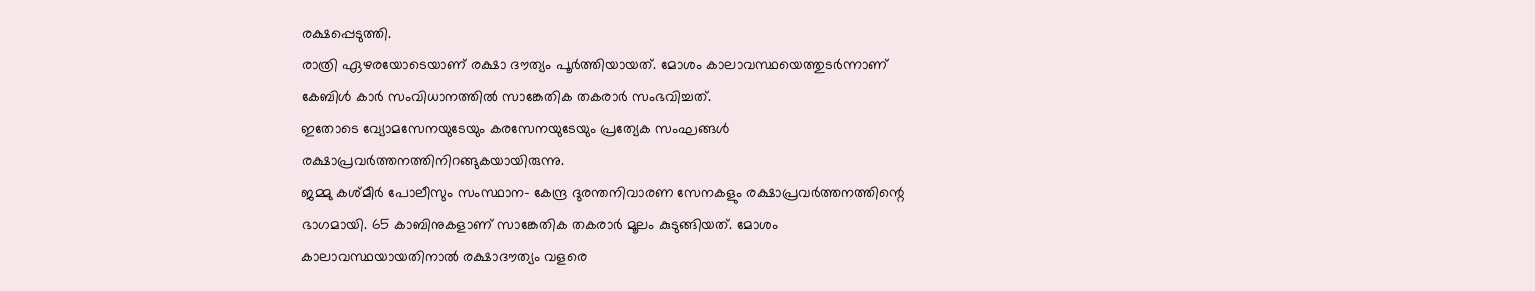രക്ഷപ്പെടുത്തി.
രാത്രി ഏഴരയോടെയാണ് രക്ഷാ ദൗത്യം പൂർത്തിയായത്. മോശം കാലാവസ്ഥയെത്തുടർന്നാണ് കേബിൾ കാർ സംവിധാനത്തിൽ സാങ്കേതിക തകരാർ സംഭവിച്ചത്.
ഇതോടെ വ്യോമസേനയുടേയും കരസേനയുടേയും പ്രത്യേക സംഘങ്ങൾ രക്ഷാപ്രവർത്തനത്തിനിറങ്ങുകയായിരുന്നു.
ജമ്മു കശ്മീർ പോലീസും സംസ്ഥാന- കേന്ദ്ര ദുരന്തനിവാരണ സേനകളും രക്ഷാപ്രവർത്തനത്തിന്റെ ഭാഗമായി. 65 കാബിനുകളാണ് സാങ്കേതിക തകരാർ മൂലം കുടുങ്ങിയത്. മോശം കാലാവസ്ഥയായതിനാൽ രക്ഷാദൗത്യം വളരെ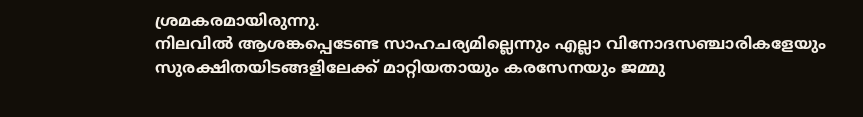ശ്രമകരമായിരുന്നു.
നിലവിൽ ആശങ്കപ്പെടേണ്ട സാഹചര്യമില്ലെന്നും എല്ലാ വിനോദസഞ്ചാരികളേയും സുരക്ഷിതയിടങ്ങളിലേക്ക് മാറ്റിയതായും കരസേനയും ജമ്മു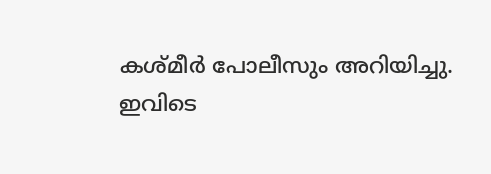കശ്മീർ പോലീസും അറിയിച്ചു.
ഇവിടെ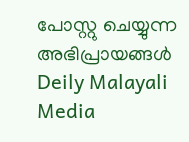പോസ്റ്റു ചെയ്യുന്ന അഭിപ്രായങ്ങൾ Deily Malayali Media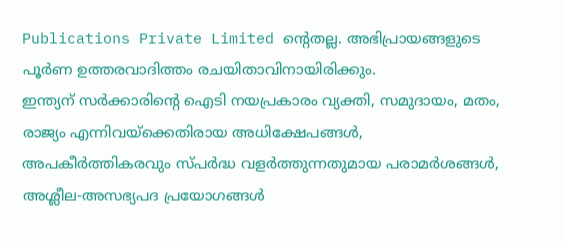Publications Private Limited ന്റെതല്ല. അഭിപ്രായങ്ങളുടെ പൂർണ ഉത്തരവാദിത്തം രചയിതാവിനായിരിക്കും.
ഇന്ത്യന് സർക്കാരിന്റെ ഐടി നയപ്രകാരം വ്യക്തി, സമുദായം, മതം, രാജ്യം എന്നിവയ്ക്കെതിരായ അധിക്ഷേപങ്ങൾ, അപകീർത്തികരവും സ്പർദ്ധ വളർത്തുന്നതുമായ പരാമർശങ്ങൾ, അശ്ലീല-അസഭ്യപദ പ്രയോഗങ്ങൾ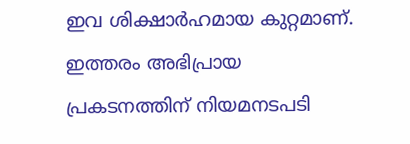ഇവ ശിക്ഷാർഹമായ കുറ്റമാണ്. ഇത്തരം അഭിപ്രായ പ്രകടനത്തിന് നിയമനടപടി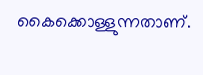കൈക്കൊള്ളുന്നതാണ്.